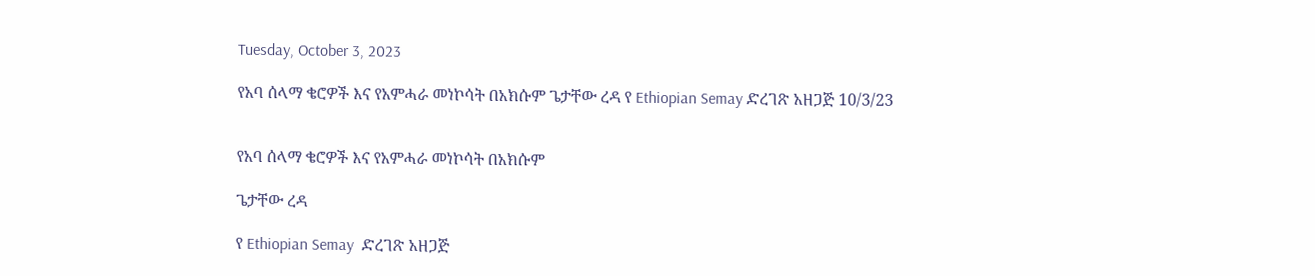Tuesday, October 3, 2023

የአባ ሰላማ ቄሮዎች እና የአምሓራ መነኮሳት በአክሱም ጌታቸው ረዳ የ Ethiopian Semay ድረገጽ አዘጋጅ 10/3/23


የአባ ሰላማ ቄሮዎች እና የአምሓራ መነኮሳት በአክሱም

ጌታቸው ረዳ

የ Ethiopian Semay  ድረገጽ አዘጋጅ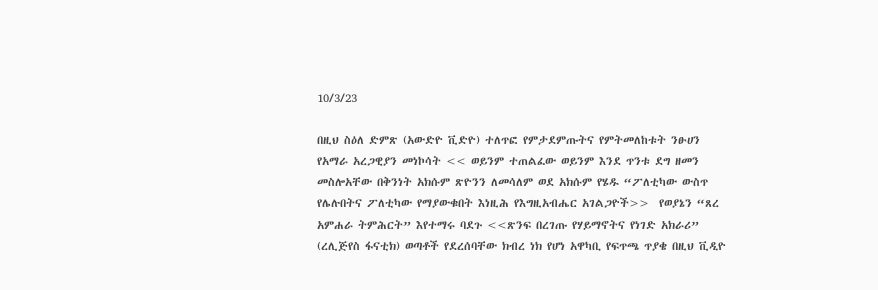10/3/23

በዚህ ስዕለ ድምጽ (አውድዮ ቪድዮ) ተለጥፎ የምታደምጡትና የምትመለከቱት ንፁሀን የአማራ አረጋዊያን መነኮሳት << ወይንም ተጠልፈው ወይንም እንደ ጥንቱ ደግ ዘመን መስሎአቸው በቅንነት አክሱም ጽዮንን ለመሳለም ወደ አክሱም የሄዱ “ፖለቲካው ውስጥ የሌሉበትና ፖለቲካው የማያውቁበት እነዚሕ የእግዚአብሔር አገልጋዮች>>  የወያኔን “ጸረ አምሐራ ትምሕርት” እየተማሩ ባደጉ <<ጽንፍ በረገጡ የሃይማኖትና የነገድ አክራሪ” (ረሊጅየስ ፋናቲክ) ወጣቶች የደረሰባቸው ክብረ ነክ የሆነ አዋካቢ የፍጥጫ ጥያቄ በዚህ ቪዲዮ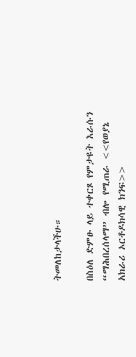ትመለከታላችሁ።

በስዕለ ድምፁ ላይ ተቀርጾ የምታዩት እራሱን “ማሕበረሰላማ” ብሎ የሚጠራ <<የወያኔ አክራሪ ኦርቶዶክሳዊ ክንፍ>>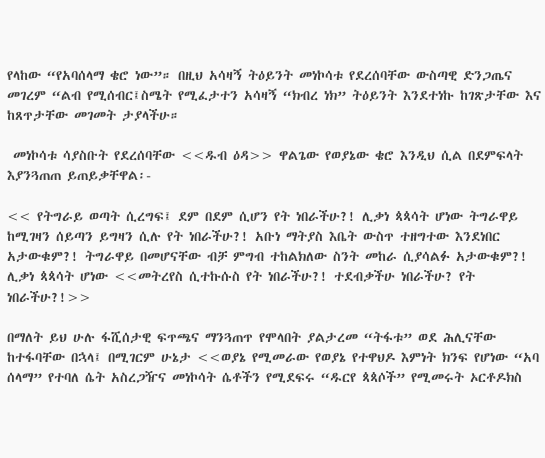የላከው “የአባሰላማ ቄሮ ነው”። በዚህ አሳዛኝ ትዕይንት መነኮሳቱ የደረሰባቸው ውስጣዊ ድንጋጤና መገረም “ልብ የሚሰብር፤ስሜት የሚፈታተን አሳዛኝ “ክብረ ነክ” ትዕይንት እንደተነኩ ከገጽታቸው እና ከጸጥታቸው መገመት ታያላችሁ።

 መነኮሳቱ ሳያስቡት የደረሰባቸው <<ዱብ ዕዳ>> ዋልጌው የወያኔው ቄሮ እንዲህ ሲል በደምፍላት እያንጓጠጠ ይጠይቃቸዋል፡-

<< የትግራይ ወጣት ሲረግፍ፤ ደም በደም ሲሆን የት ነበራችሁ?! ሊቃነ ጳጳሳት ሆነው ትግራዋይ ከሚገዛን ሰይጣን ይግዛን ሲሉ የት ነበራችሁ?! አቡነ ማትያስ እቤት ውስጥ ተዘግተው እንደነበር አታውቁም?! ትግራዋይ በመሆናቸው ብቻ ምግብ ተከልክለው ስንት መከራ ሲያሳልፉ አታውቁም?! ሊቃነ ጳጳሳት ሆነው <<መትረየስ ሲተኩሱስ የት ነበራችሁ?! ተደብቃችሁ ነበራችሁ? የት ነበራችሁ?!>>

በማለት ይህ ሁሉ ፋሺሰታዊ ፍጥጫና ማንጓጠጥ የሞላበት ያልታረመ “ትፋቱ” ወደ ሕሊናቸው ከተፋባቸው በኋላ፤ በሚገርም ሁኔታ <<ወያኔ የሚመራው የወያኔ የተዋህዶ እምነት ክንፍ የሆነው “አባ ሰላማ” የተባለ ሴት አስረጋዥና መነኮሳት ሴቶችን የሚደፍሩ “ዱርየ ጳጳሶች” የሚመሩት ኦርቶዶክስ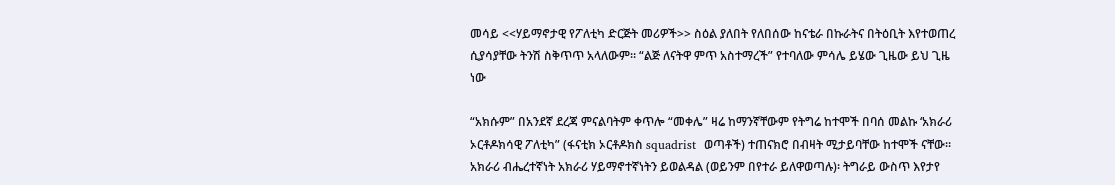መሳይ <<ሃይማኖታዊ የፖለቲካ ድርጅት መሪዎች>> ስዕል ያለበት የለበሰው ከናቴራ በኩራትና በትዕቢት እየተወጠረ ሲያሳያቸው ትንሽ ስቅጥጥ አላለውም። “ልጅ ለናትዋ ምጥ አስተማረች” የተባለው ምሳሌ ይሄው ጊዜው ይህ ጊዜ ነው

“አክሱም” በአንደኛ ደረጃ ምናልባትም ቀጥሎ “መቀሌ” ዛሬ ከማንኛቸውም የትግሬ ከተሞች በባሰ መልኩ ‘አክራሪ ኦርቶዶክሳዊ ፖለቲካ” (ፋናቲክ ኦርቶዶክስ squadrist  ወጣቶች) ተጠናክሮ በብዛት ሚታይባቸው ከተሞች ናቸው። አክራሪ ብሔረተኛነት አክራሪ ሃይማኖተኛነትን ይወልዳል (ወይንም በየተራ ይለዋወጣሉ)፡ ትግራይ ውስጥ እየታየ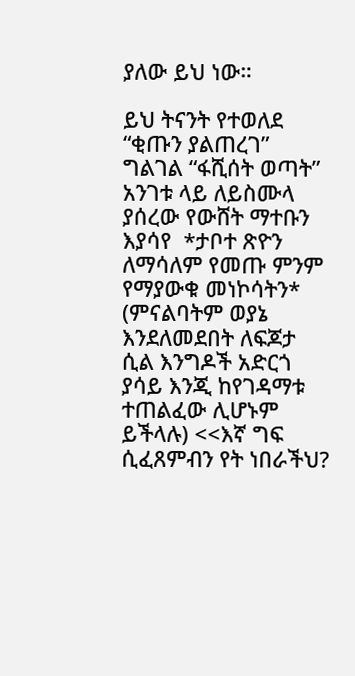ያለው ይህ ነው።

ይህ ትናንት የተወለደ “ቂጡን ያልጠረገ” ግልገል “ፋሺሰት ወጣት” አንገቱ ላይ ለይስሙላ ያሰረው የውሸት ማተቡን እያሳየ  *ታቦተ ጽዮን ለማሳለም የመጡ ምንም የማያውቁ መነኮሳትን* (ምናልባትም ወያኔ እንደለመደበት ለፍጆታ ሲል እንግዶች አድርጎ ያሳይ እንጂ ከየገዳማቱ ተጠልፈው ሊሆኑም ይችላሉ) <<እኛ ግፍ ሲፈጸምብን የት ነበራችህ?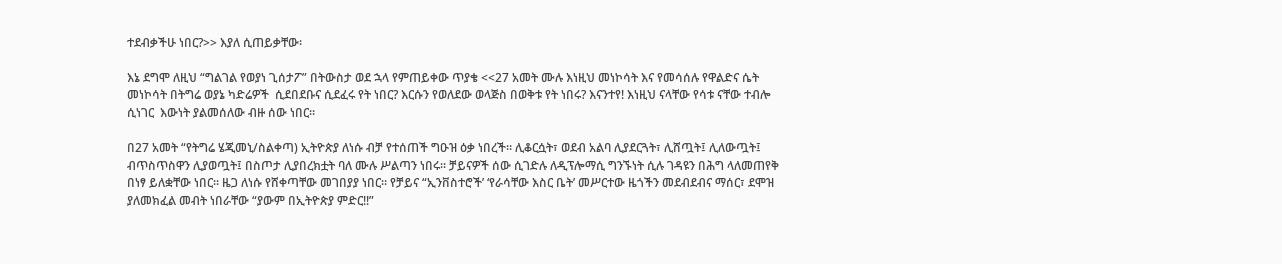ተደብቃችሁ ነበር?>> እያለ ሲጠይቃቸው፡

እኔ ደግሞ ለዚህ “ግልገል የወያነ ጊሰታፖ” በትውስታ ወደ ኋላ የምጠይቀው ጥያቄ <<27 አመት ሙሉ እነዚህ መነኮሳት እና የመሳሰሉ የዋልድና ሴት መነኮሳት በትግሬ ወያኔ ካድሬዎች  ሲደበደቡና ሲደፈሩ የት ነበር? እርሱን የወለደው ወላጅስ በወቅቱ የት ነበሩ? እናንተየ! እነዚህ ናላቸው የሳቱ ናቸው ተብሎ ሲነገር  እውነት ያልመሰለው ብዙ ሰው ነበር።

በ27 አመት “የትግሬ ሄጂመኒ/ስልቀጣ) ኢትዮጵያ ለነሱ ብቻ የተሰጠች ግዑዝ ዕቃ ነበረች። ሊቆርሷት፣ ወደብ አልባ ሊያደርጓት፣ ሊሸጧት፤ ሊለውጧት፤ ብጥስጥስዋን ሊያወጧት፤ በስጦታ ሊያበረክቷት ባለ ሙሉ ሥልጣን ነበሩ። ቻይናዎች ሰው ሲገድሉ ለዲፕሎማሲ ግንኙነት ሲሉ ገዳዩን በሕግ ላለመጠየቅ በነፃ ይለቋቸው ነበር። ዜጋ ለነሱ የሸቀጣቸው መገበያያ ነበር። የቻይና “ኢንቨስተሮች’ ‘የራሳቸው እስር ቤት’ መሥርተው ዜጎችን መደብደብና ማሰር፣ ደሞዝ ያለመክፈል መብት ነበራቸው “ያውም በኢትዮጵያ ምድር!!”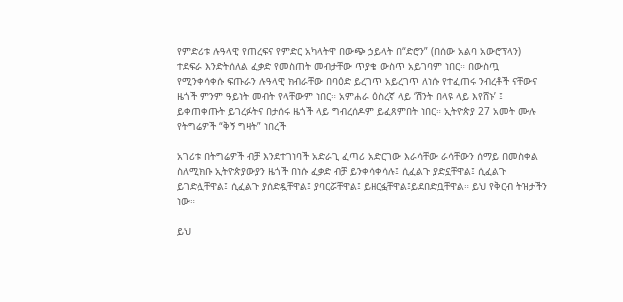የምድሪቱ ሉዓላዊ የጠረፍና የምድር አካላትዋ በውጭ ኃይላት በ“ድሮን” (በሰው አልባ አውሮፕላን) ተደፍራ እንድትሰለል ፈቃድ የመስጠት መብታቸው ጥያቄ ውስጥ አይገባም ነበር። በውስጧ የሚንቀሳቀሱ ፍጡራን ሉዓላዊ ክብራቸው በባዕድ ይረገጥ አይረገጥ ለነሱ የተፈጠሩ ንብረቶች ናቸውና ዜጎች ምንም ዓይነት መብት የላቸውም ነበር። አምሐራ ዕስረኛ ላይ ‘ሽንት በላዩ ላይ እየሸኑ’ ፤ ይቀጠቀጡት ይገረፉትና በታሰሩ ዜጎች ላይ ግብረሰዶም ይፈጸምበት ነበር። ኢትዮጵያ 27 አመት ሙሉ የትግሬዎች “ቅኝ ግዛት” ነበረች

አገሪቱ በትግሬዎች ብቻ እንደተገነባች አድራጊ ፈጣሪ አድርገው እራሳቸው ራሳቸውን ሰማይ በመስቀል ስለሚክቡ ኢትዮጵያውያን ዜጎች በነሱ ፈቃድ ብቻ ይንቀሳቀሳሉ፤ ሲፈልጉ ያድኗቸዋል፤ ሲፈልጉ ይገድሏቸዋል፤ ሲፈልጉ ያሰድዷቸዋል፤ ያባርሯቸዋል፤ ይዘርፏቸዋል፤ይደበድቧቸዋል። ይህ የቅርብ ትዝታችን ነው።

ይህ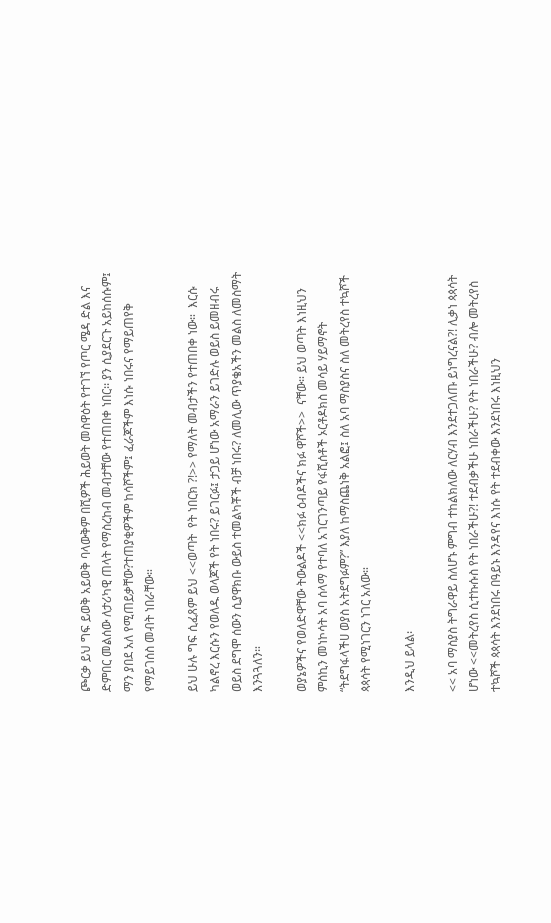ጮርቃ ይህ ግፍ ይወቅ አይወቅ ባላውቅም በሺዎች ሕይወት መስዋዕት የተገኘ የጦር ሜዳ ድል እና ድምበር መልሰው ለታሪካዊ ጠላት የማስረከብ መብታቸው የተጠበቀ ነበር፡፡ ያን ሲያደርጉ አይከሰሱም፤ ማን ያበደ አለ የሚጠይቃቸው?ተጠያቂዎችም ከሳሾችም፤ ፈራጆችም እነሱ ነበሩና የማይጠየቅ የማይገሰስ መብት ነበራቸው።

ይህ ሁሉ ግፍ ሲፈጸም ይህ <<ወጣት  የት ነበርክ ?!>> የማለት መብታችን የተጠበቀ ነው።  እርሱ ካልኖረ እርሱን የወለዱ ወላጆች የት ነበሩ? ይገርፉ፤ ታጋይ ሆነው አማራን ይገድሉ ወይስ ይመዘብሩ ወይስ ደግሞ ሰውን ሲያዋክቡ ውይስ ተመልካቾች ብቻ ነበሩ? ለመሊው ጥያቄአችን መልስ ለመስማት እንጓጓለን።

ወያኔዎችና የወለድዋቸው ትውልዶች <<ክፉ ዕብዶችና ክፉ ዋሾች>>  ናቸው። ይህ ወጣት እነዚህን ምስኪን መነኮሳት አባ ሰላማ የተባለ አገርገንጣይ የፋሺሰቶች ኦርቶዶክስ መሳይ ሃይማኖት “ትደግፋላችሀ ወያስ አትደግፉም?” እያለ ከማስጨነቅ አልፎ፤ ስለ አባ ማስያስና ስለ መትረየስ ተኳሾች ጳጳሳት የሚነገርን ነገር አለው።

እንዲህ ይላል፡

<< አባ ማስያስ ትግራዋይ ስለሆኑ ምግብ ተከልክለው ለርሃብ እንደተጋለጡ ይነግረናል?! ሊቃነ ጳጳሳት ሆነው <<መትረየስ ሲተኩሱስ የት ነበራችሁ?! ተደብቃችሁ ነበራችሁ? የት ነበራችሁ? ብሎ መትረየስ ተኳሾች ጳጳሳት እንደነበሩ በዓይኑ እንዳየና እነሱ የት ተደብቀው እንደነበሩ እነዚህን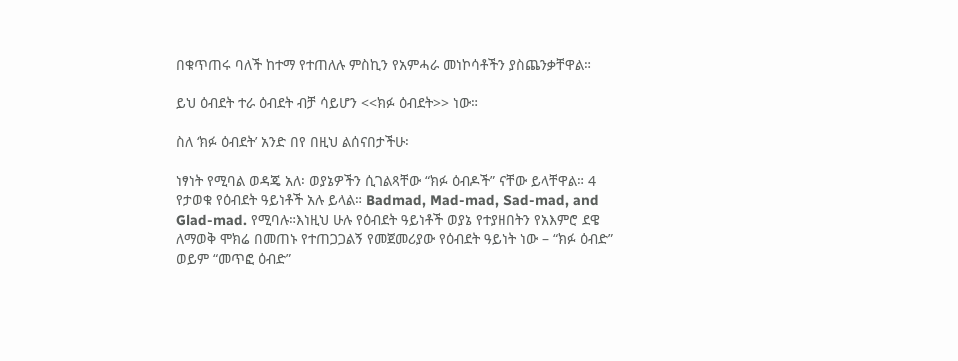በቁጥጠሩ ባለች ከተማ የተጠለሉ ምስኪን የአምሓራ መነኮሳቶችን ያስጨንቃቸዋል።

ይህ ዕብደት ተራ ዕብደት ብቻ ሳይሆን <<ክፉ ዕብደት>> ነው።

ስለ ‘ክፉ ዕብደት’ አንድ በየ በዚህ ልሰናበታችሁ፡

ነፃነት የሚባል ወዳጄ አለ፡ ወያኔዎችን ሲገልጻቸው “ክፉ ዕብዶች” ናቸው ይላቸዋል። 4 የታወቁ የዕብደት ዓይነቶች አሉ ይላል። Badmad, Mad-mad, Sad-mad, and Glad-mad. የሚባሉ።እነዚህ ሁሉ የዕብደት ዓይነቶች ወያኔ የተያዘበትን የአእምሮ ደዌ ለማወቅ ሞክሬ በመጠኑ የተጠጋጋልኝ የመጀመሪያው የዕብደት ዓይነት ነው – “ክፉ ዕብድ” ወይም “መጥፎ ዕብድ”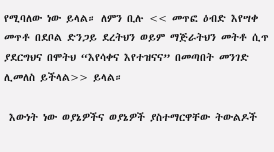የሚባለው ነው ይላል። ለምን ቢሉ << መጥፎ ዕብድ እየሣቀ መጥቶ በደቦል ድንጋይ ደረትህን ወይም ማጅራትህን መትቶ ሲጥ ያደርግህና በሞትህ “እየሳቀና እየተዝናና” በመጣበት መንገድ ሊመለስ ይችላል>> ይላል።

 እውነት ነው ወያኔዎችና ወያኔዎች ያስተማርዋቸው ትውልዶች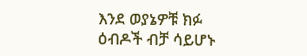እንደ ወያኔዎቹ ክፉ ዕብዶች ብቻ ሳይሆኑ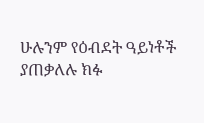ሁሉንም የዕብደት ዓይነቶች ያጠቃለሉ ክፉ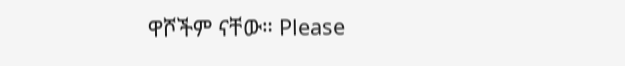ዋሾችም ናቸው። Please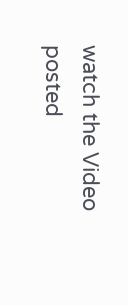watch the Video posted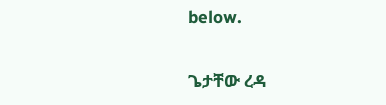below.

ጌታቸው ረዳ